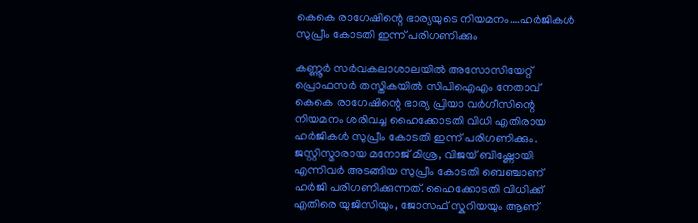കെകെ രാഗേഷിന്റെ ഭാര്യയുടെ നിയമനം….ഹർജികൾ സുപ്രീം കോടതി ഇന്ന് പരിഗണിക്കും

കണ്ണൂർ സർവകലാശാലയിൽ അസോസിയേറ്റ് പ്രൊഫസർ തസ്തികയിൽ സിപിഐഎം നേതാവ് കെകെ രാഗേഷിന്റെ ഭാര്യ പ്രിയാ വർഗീസിന്റെ നിയമനം ശരിവച്ച ഹൈക്കോടതി വിധി എതിരായ ഹർജികൾ സുപ്രീം കോടതി ഇന്ന് പരിഗണിക്കും. ജസ്റ്റിസ്മാരായ മനോജ് മിശ്ര, വിജയ് ബിഷ്ണോയി എന്നിവർ അടങ്ങിയ സുപ്രീം കോടതി ബെഞ്ചാണ് ഹർജി പരിഗണിക്കുന്നത്. ഹൈക്കോടതി വിധിക്ക് എതിരെ യുജിസിയും, ജോസഫ് സ്കറിയയും ആണ്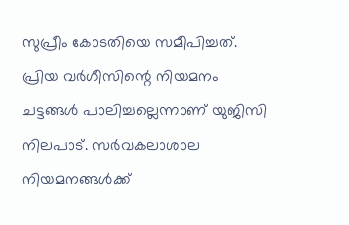സുപ്രീം കോടതിയെ സമീപിച്ചത്.
പ്രിയ വർഗീസിന്റെ നിയമനം ചട്ടങ്ങൾ പാലിച്ചല്ലെന്നാണ് യുജിസി നിലപാട്. സർവകലാശാല നിയമനങ്ങൾക്ക്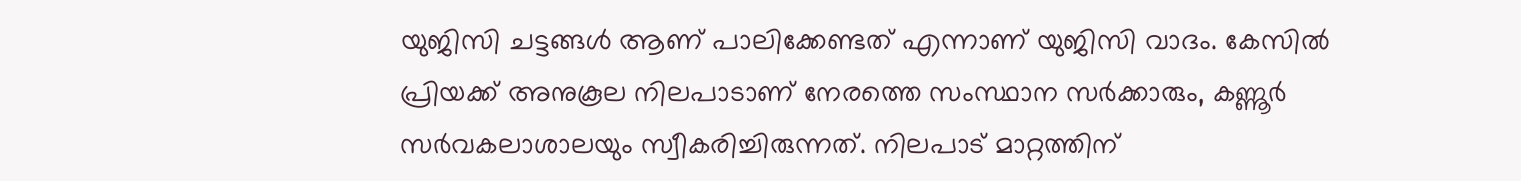യുജിസി ചട്ടങ്ങൾ ആണ് പാലിക്കേണ്ടത് എന്നാണ് യുജിസി വാദം. കേസിൽ പ്രിയക്ക് അനുകൂല നിലപാടാണ് നേരത്തെ സംസ്ഥാന സർക്കാരും, കണ്ണൂർ സർവകലാശാലയും സ്വീകരിച്ചിരുന്നത്. നിലപാട് മാറ്റത്തിന്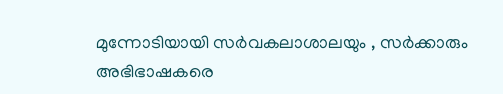മുന്നോടിയായി സർവകലാശാലയും , സർക്കാരും അഭിഭാഷകരെ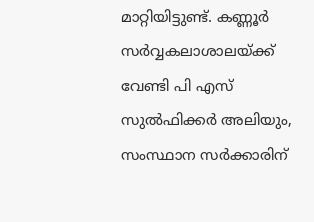മാറ്റിയിട്ടുണ്ട്. കണ്ണൂർ സർവ്വകലാശാലയ്ക്ക് വേണ്ടി പി എസ് സുൽഫിക്കർ അലിയും, സംസ്ഥാന സർക്കാരിന്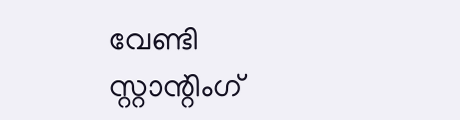വേണ്ടി സ്റ്റാന്റിംഗ്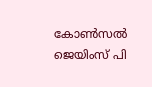കോൺസൽ ജെയിംസ് പി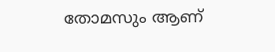തോമസും ആണ്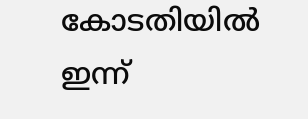കോടതിയിൽ ഇന്ന്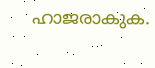ഹാജരാകുക.